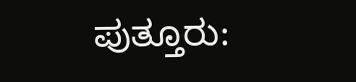ಪುತ್ತೂರು: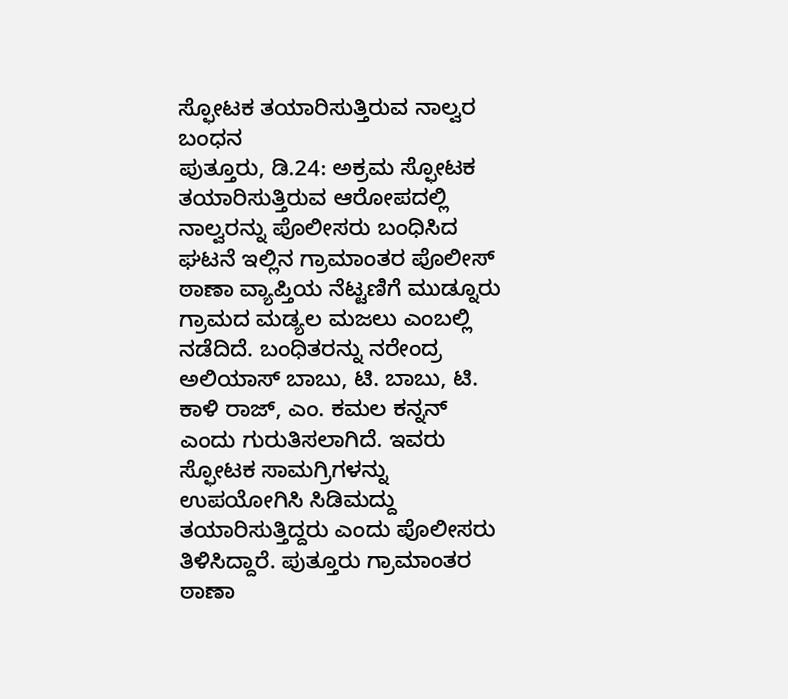ಸ್ಫೋಟಕ ತಯಾರಿಸುತ್ತಿರುವ ನಾಲ್ವರ ಬಂಧನ
ಪುತ್ತೂರು, ಡಿ.24: ಅಕ್ರಮ ಸ್ಫೋಟಕ ತಯಾರಿಸುತ್ತಿರುವ ಆರೋಪದಲ್ಲಿ ನಾಲ್ವರನ್ನು ಪೊಲೀಸರು ಬಂಧಿಸಿದ ಘಟನೆ ಇಲ್ಲಿನ ಗ್ರಾಮಾಂತರ ಪೊಲೀಸ್ ಠಾಣಾ ವ್ಯಾಪ್ತಿಯ ನೆಟ್ಟಣಿಗೆ ಮುಡ್ನೂರು ಗ್ರಾಮದ ಮಡ್ಯಲ ಮಜಲು ಎಂಬಲ್ಲಿ ನಡೆದಿದೆ. ಬಂಧಿತರನ್ನು ನರೇಂದ್ರ ಅಲಿಯಾಸ್ ಬಾಬು, ಟಿ. ಬಾಬು, ಟಿ. ಕಾಳಿ ರಾಜ್, ಎಂ. ಕಮಲ ಕನ್ನನ್ ಎಂದು ಗುರುತಿಸಲಾಗಿದೆ. ಇವರು ಸ್ಫೋಟಕ ಸಾಮಗ್ರಿಗಳನ್ನು ಉಪಯೋಗಿಸಿ ಸಿಡಿಮದ್ದು ತಯಾರಿಸುತ್ತಿದ್ದರು ಎಂದು ಪೊಲೀಸರು ತಿಳಿಸಿದ್ದಾರೆ. ಪುತ್ತೂರು ಗ್ರಾಮಾಂತರ ಠಾಣಾ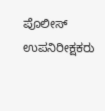ಪೊಲೀಸ್ ಉಪನಿರೀಕ್ಷಕರು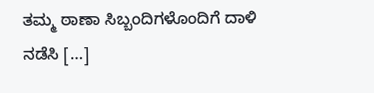ತಮ್ಮ ಠಾಣಾ ಸಿಬ್ಬಂದಿಗಳೊಂದಿಗೆ ದಾಳಿ ನಡೆಸಿ […]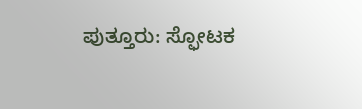ಪುತ್ತೂರು: ಸ್ಫೋಟಕ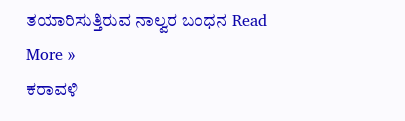ತಯಾರಿಸುತ್ತಿರುವ ನಾಲ್ವರ ಬಂಧನ Read More »
ಕರಾವಳಿ